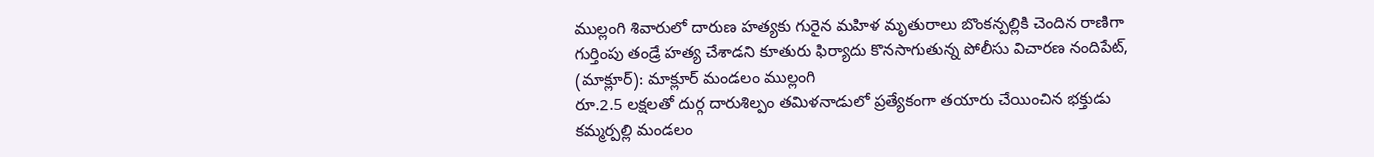ముల్లంగి శివారులో దారుణ హత్యకు గురైన మహిళ మృతురాలు బొంకన్పల్లికి చెందిన రాణిగా గుర్తింపు తండ్రే హత్య చేశాడని కూతురు ఫిర్యాదు కొనసాగుతున్న పోలీసు విచారణ నందిపేట్, (మాక్లూర్): మాక్లూర్ మండలం ముల్లంగి
రూ.2.5 లక్షలతో దుర్గ దారుశిల్పం తమిళనాడులో ప్రత్యేకంగా తయారు చేయించిన భక్తుడు కమ్మర్పల్లి మండలం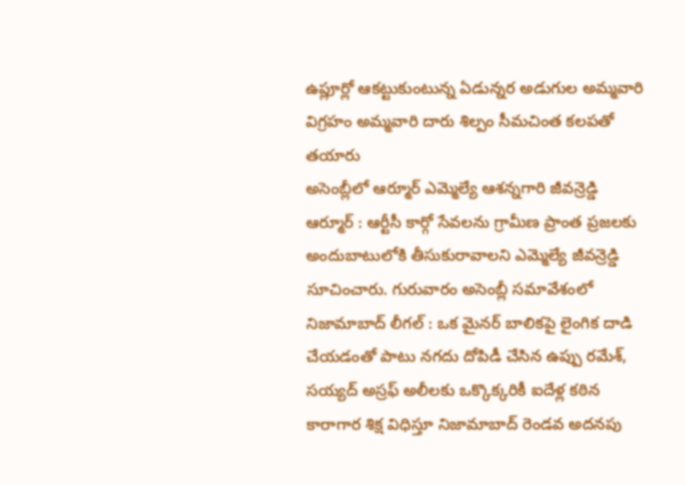ఉప్లూర్లో ఆకట్టుకుంటున్న ఏడున్నర అడుగుల అమ్మవారి విగ్రహం అమ్మవారి దారు శిల్పం సీమచింత కలపతో తయారు
అసెంబ్లీలో ఆర్మూర్ ఎమ్మెల్యే ఆశన్నగారి జీవన్రెడ్డి ఆర్మూర్ : ఆర్టీసీ కార్గో సేవలను గ్రామీణ ప్రాంత ప్రజలకు అందుబాటులోకి తీసుకురావాలని ఎమ్మెల్యే జీవన్రెడ్డి సూచించారు. గురువారం అసెంబ్లీ సమావేశంలో
నిజామాబాద్ లీగల్ : ఒక మైనర్ బాలికపై లైంగిక దాడి చేయడంతో పాటు నగదు దోపిడీ చేసిన ఉప్పు రమేశ్, సయ్యద్ అస్రఫ్ అలీలకు ఒక్కొక్కరికీ ఐదేళ్ల కఠిన కారాగార శిక్ష విధిస్తూ నిజామాబాద్ రెండవ అదనపు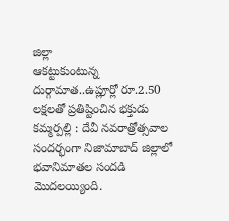జిల్లా
ఆకట్టుకుంటున్న దుర్గామాత..ఉప్లూర్లో రూ.2.50 లక్షలతో ప్రతిష్టించిన భక్తుడు కమ్మర్పల్లి : దేవీ నవరాత్రోత్సవాల సందర్భంగా నిజామాబాద్ జిల్లాలో భవానిమాతల సందడి మొదలయ్యింది.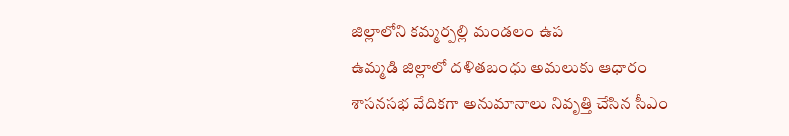జిల్లాలోని కమ్మర్పల్లి మండలం ఉప
ఉమ్మడి జిల్లాలో దళితబంధు అమలుకు ఆధారం శాసనసభ వేదికగా అనుమానాలు నివృత్తి చేసిన సీఎం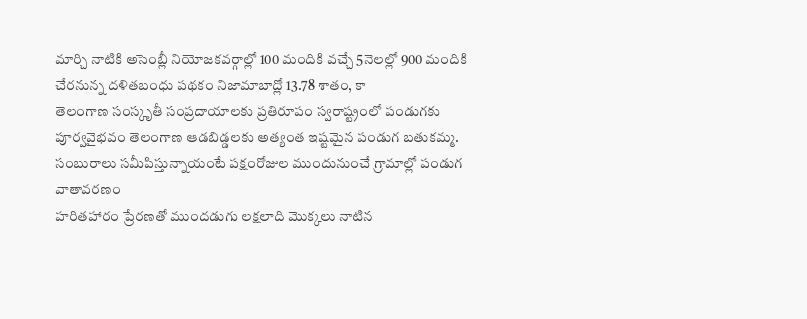మార్చి నాటికి అసెంబ్లీ నియోజకవర్గాల్లో 100 మందికి వచ్చే 5నెలల్లో 900 మందికి చేరనున్న దళితబంధు పథకం నిజామాబాద్లో 13.78 శాతం, కా
తెలంగాణ సంస్కృతీ సంప్రదాయాలకు ప్రతిరూపం స్వరాష్ట్రంలో పండుగకు పూర్వవైభవం తెలంగాణ ఆడబిడ్డలకు అత్యంత ఇష్టమైన పండుగ బతుకమ్మ. సంబురాలు సమీపిస్తున్నాయంటే పక్షంరోజుల ముందునుంచే గ్రామాల్లో పండుగ వాతావరణం
హరితహారం ప్రేరణతో ముందడుగు లక్షలాది మొక్కలు నాటిన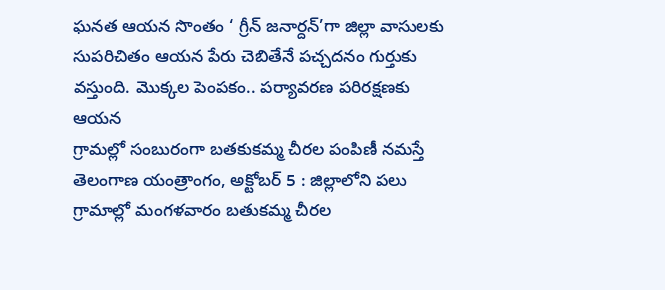ఘనత ఆయన సొంతం ‘ గ్రీన్ జనార్దన్’గా జిల్లా వాసులకు సుపరిచితం ఆయన పేరు చెబితేనే పచ్చదనం గుర్తుకు వస్తుంది. మొక్కల పెంపకం.. పర్యావరణ పరిరక్షణకు ఆయన
గ్రామల్లో సంబురంగా బతకుకమ్మ చీరల పంపిణీ నమస్తే తెలంగాణ యంత్రాంగం, అక్టోబర్ 5 : జిల్లాలోని పలు గ్రామాల్లో మంగళవారం బతుకమ్మ చీరల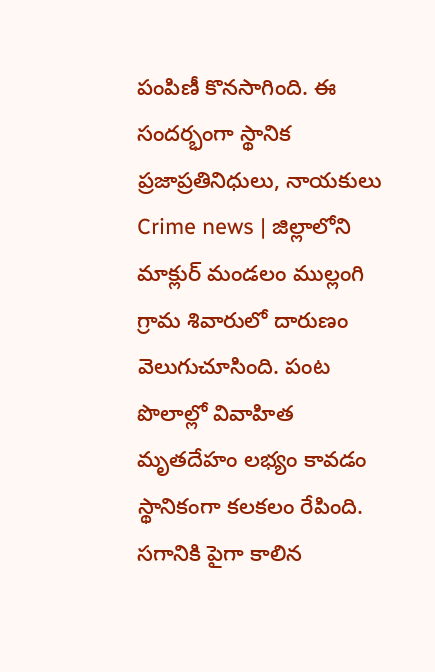పంపిణీ కొనసాగింది. ఈ సందర్భంగా స్థానిక ప్రజాప్రతినిధులు, నాయకులు
Crime news | జిల్లాలోని మాక్లుర్ మండలం ముల్లంగి గ్రామ శివారులో దారుణం వెలుగుచూసింది. పంట పొలాల్లో వివాహిత మృతదేహం లభ్యం కావడం స్థానికంగా కలకలం రేపింది. సగానికి పైగా కాలిన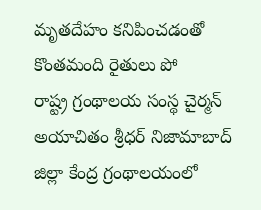మృతదేహం కనిపించడంతో కొంతమంది రైతులు పో
రాష్ట్ర గ్రంథాలయ సంస్థ చైర్మన్ అయాచితం శ్రీధర్ నిజామాబాద్ జిల్లా కేంద్ర గ్రంథాలయంలో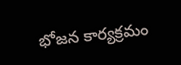భోజన కార్యక్రమం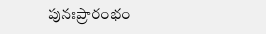పునఃప్రారంభం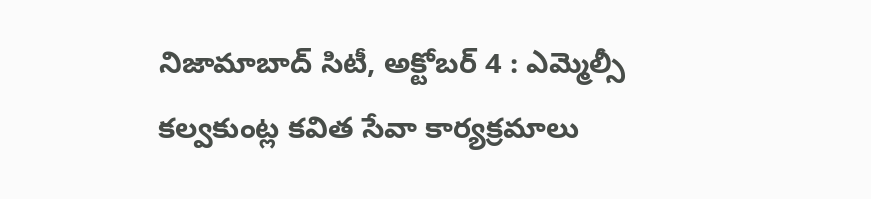నిజామాబాద్ సిటీ, అక్టోబర్ 4 : ఎమ్మెల్సీ కల్వకుంట్ల కవిత సేవా కార్యక్రమాలు